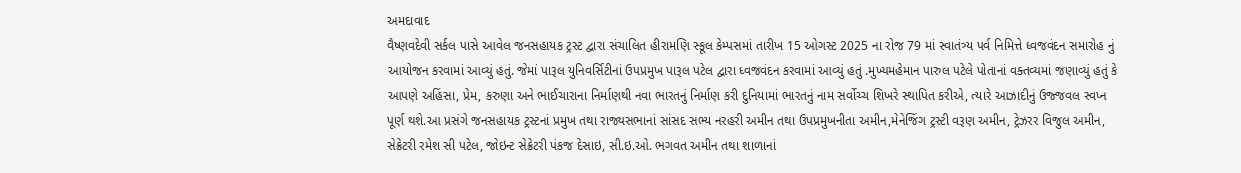અમદાવાદ
વૈષ્ણવદેવી સર્કલ પાસે આવેલ જનસહાયક ટ્રસ્ટ દ્વારા સંચાલિત હીરામણિ સ્કૂલ કેમ્પસમાં તારીખ 15 ઓગસ્ટ 2025 ના રોજ 79 માં સ્વાતંત્ર્ય પર્વ નિમિત્તે ધ્વજવંદન સમારોહ નું આયોજન કરવામાં આવ્યું હતું. જેમાં પારૂલ યુનિવર્સિટીનાં ઉપપ્રમુખ પારૂલ પટેલ દ્વારા ધ્વજવંદન કરવામાં આવ્યું હતું .મુખ્યમહેમાન પારુલ પટેલે પોતાનાં વક્તવ્યમાં જણાવ્યું હતું કે આપણે અહિંસા, પ્રેમ, કરુણા અને ભાઈચારાના નિર્માણથી નવા ભારતનું નિર્માણ કરી દુનિયામાં ભારતનું નામ સર્વોચ્ચ શિખરે સ્થાપિત કરીએ, ત્યારે આઝાદીનું ઉજ્જવલ સ્વપ્ન પૂર્ણ થશે.આ પ્રસંગે જનસહાયક ટ્રસ્ટનાં પ્રમુખ તથા રાજ્યસભાનાં સાંસદ સભ્ય નરહરી અમીન તથા ઉપપ્રમુખનીતા અમીન,મેનેજિંગ ટ્રસ્ટી વરૂણ અમીન, ટ્રેઝરર વિજુલ અમીન, સેક્રેટરી રમેશ સી પટેલ, જોઇન્ટ સેક્રેટરી પંકજ દેસાઇ, સી.ઇ.ઓ. ભગવત અમીન તથા શાળાનાં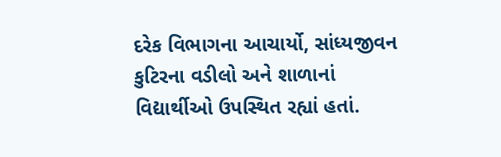દરેક વિભાગના આચાર્યો, સાંધ્યજીવન કુટિરના વડીલો અને શાળાનાં વિદ્યાર્થીઓ ઉપસ્થિત રહ્યાં હતાં.